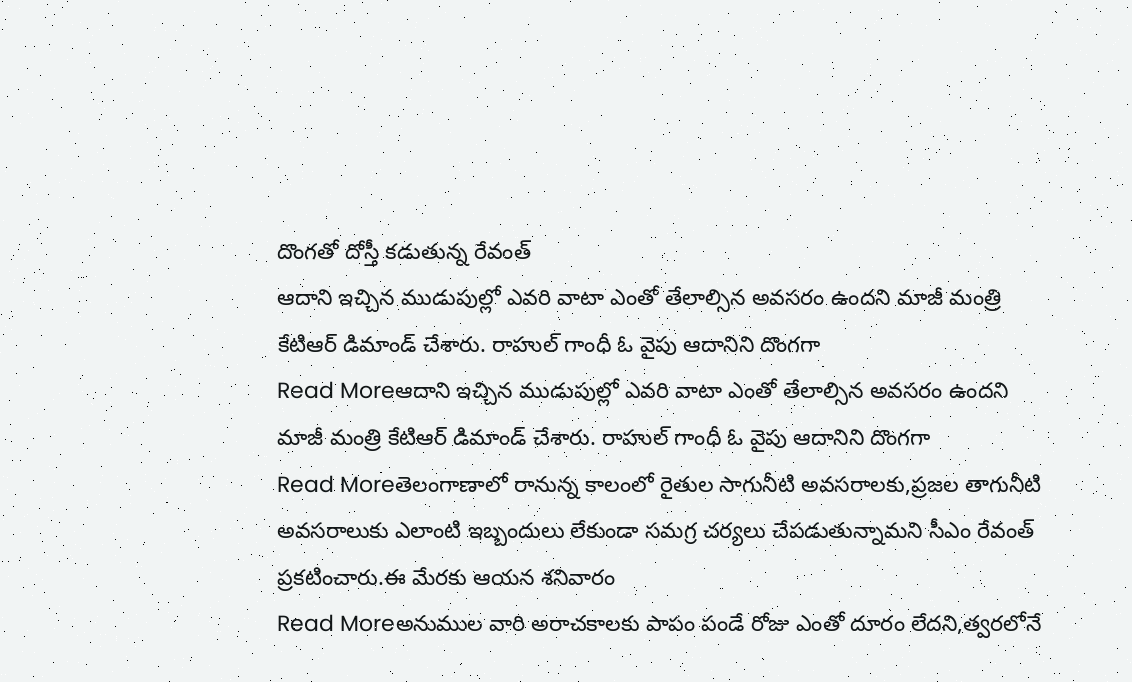దొంగతో దోస్తీ కడుతున్న రేవంత్
ఆదాని ఇచ్చిన ముడుపుల్లో ఎవరి వాటా ఎంతో తేలాల్సిన అవసరం ఉందని మాజీ మంత్రి కేటిఆర్ డిమాండ్ చేశారు. రాహుల్ గాంధీ ఓ వైపు ఆదానిని దొంగగా
Read Moreఆదాని ఇచ్చిన ముడుపుల్లో ఎవరి వాటా ఎంతో తేలాల్సిన అవసరం ఉందని మాజీ మంత్రి కేటిఆర్ డిమాండ్ చేశారు. రాహుల్ గాంధీ ఓ వైపు ఆదానిని దొంగగా
Read Moreతెలంగాణాలో రానున్న కాలంలో రైతుల సాగునీటి అవసరాలకు,ప్రజల తాగునీటి అవసరాలుకు ఎలాంటి ఇబ్బందులు లేకుండా సమగ్ర చర్యలు చేపడుతున్నామని సీఎం రేవంత్ ప్రకటించారు.ఈ మేరకు ఆయన శనివారం
Read Moreఅనుముల వారి అరాచకాలకు పాపం పండే రోజు ఎంతో దూరం లేదని,త్వరలోనే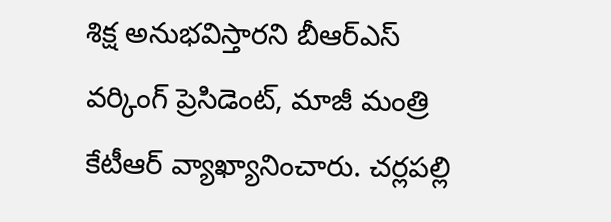శిక్ష అనుభవిస్తారని బీఆర్ఎస్ వర్కింగ్ ప్రెసిడెంట్, మాజీ మంత్రి కేటీఆర్ వ్యాఖ్యానించారు. చర్లపల్లి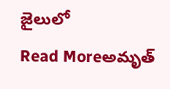జైలులో
Read Moreఅమృత్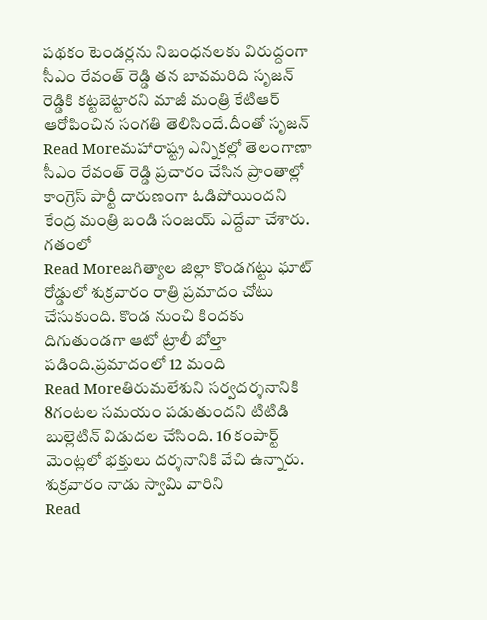పథకం టెండర్లను నిబంధనలకు విరుద్దంగా సీఎం రేవంత్ రెడ్డి తన బావమరిది సృజన్ రెడ్డికి కట్టబెట్టారని మాజీ మంత్రి కేటిఆర్ ఆరోపించిన సంగతి తెలిసిందే.దీంతో సృజన్
Read Moreమహారాష్ట్ర ఎన్నికల్లో తెలంగాణా సీఎం రేవంత్ రెడ్డి ప్రచారం చేసిన ప్రాంతాల్లో కాంగ్రెస్ పార్టీ దారుణంగా ఓడిపోయిందని కేంద్ర మంత్రి బండి సంజయ్ ఎద్దేవా చేశారు. గతంలో
Read Moreజగిత్యాల జిల్లా కొండగట్టు ఘాట్ రోడ్డులో శుక్రవారం రాత్రి ప్రమాదం చోటు చేసుకుంది. కొండ నుంచి కిందకు దిగుతుండగా ఆటో ట్రాలీ బోల్తా పడింది.ప్రమాదంలో 12 మంది
Read Moreతిరుమలేశుని సర్వదర్శనానికి 8గంటల సమయం పడుతుందని టిటిడి బుల్లెటిన్ విడుదల చేసింది. 16 కంపార్ట్ మెంట్లలో భక్తులు దర్శనానికి వేచి ఉన్నారు. శుక్రవారం నాడు స్వామి వారిని
Read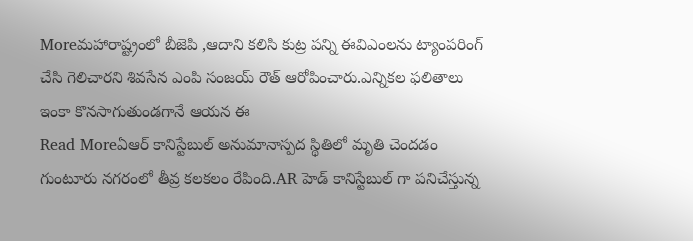Moreమహారాష్ట్రంలో బీజెపి ,ఆదాని కలిసి కుట్ర పన్ని ఈవిఎంలను ట్యాంపరింగ్ చేసి గెలిచారని శివసేన ఎంపి సంజయ్ రౌత్ ఆరోపించారు.ఎన్నికల ఫలితాలు ఇంకా కొనసాగుతుండగానే ఆయన ఈ
Read Moreఏఆర్ కానిస్టేబుల్ అనుమానాస్పద స్థితిలో మృతి చెందడం గుంటూరు నగరంలో తీవ్ర కలకలం రేపింది.AR హెడ్ కానిస్టేబుల్ గా పనిచేస్తున్న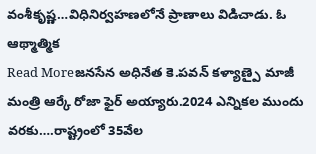వంశీకృష్ణ…విధినిర్వహణలోనే ప్రాణాలు విడిచాడు. ఓ ఆథ్మాత్మిక
Read Moreజనసేన అధినేత కె.పవన్ కళ్యాణ్పై మాజీ మంత్రి ఆర్కే రోజా ఫైర్ అయ్యారు.2024 ఎన్నికల ముందు వరకు….రాష్ట్రంలో 35వేల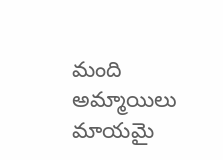మంది అమ్మాయిలు మాయమై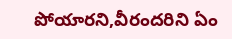పోయారని,వీరందరిని ఏం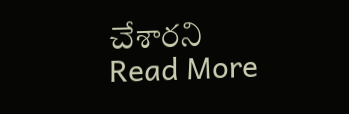చేశారని
Read More